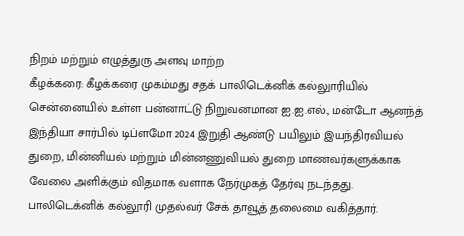நிறம் மற்றும் எழுத்துரு அளவு மாற்ற
கீழக்கரை: கீழக்கரை முகம்மது சதக் பாலிடெக்னிக் கல்லுாரியில் சென்னையில் உள்ள பன்னாட்டு நிறுவனமான ஐ.ஐ.எல்., மன்டோ ஆனந்த் இந்தியா சார்பில் டிப்ளமோ 2024 இறுதி ஆண்டு பயிலும் இயந்திரவியல் துறை, மின்னியல் மற்றும் மின்னணுவியல் துறை மாணவர்களுக்காக வேலை அளிக்கும் விதமாக வளாக நேர்முகத் தேர்வு நடந்தது.
பாலிடெக்னிக் கல்லூரி முதல்வர் சேக் தாவூத் தலைமை வகித்தார்.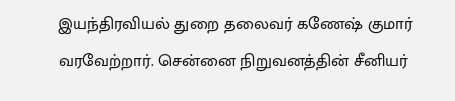இயந்திரவியல் துறை தலைவர் கணேஷ் குமார் வரவேற்றார். சென்னை நிறுவனத்தின் சீனியர்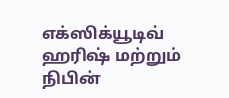எக்ஸிக்யூடிவ் ஹரிஷ் மற்றும் நிபின்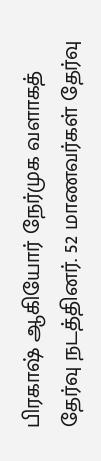பிரகாஷ் ஆகியோர் நேர்முக வளாகத் தேர்வு நடத்தினர். 52 மாணவர்கள் தேர்வு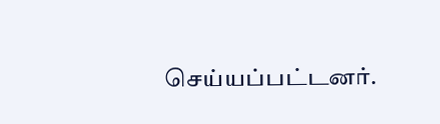செய்யப்பட்டனர்.